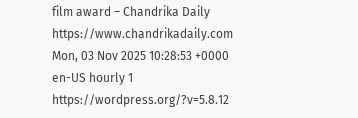film award – Chandrika Daily https://www.chandrikadaily.com Mon, 03 Nov 2025 10:28:53 +0000 en-US hourly 1 https://wordpress.org/?v=5.8.12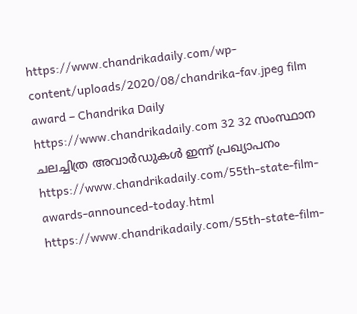https://www.chandrikadaily.com/wp-content/uploads/2020/08/chandrika-fav.jpeg film award – Chandrika Daily https://www.chandrikadaily.com 32 32 സംസ്ഥാന ചലച്ചിത്ര അവാര്‍ഡുകള്‍ ഇന്ന് പ്രഖ്യാപനം https://www.chandrikadaily.com/55th-state-film-awards-announced-today.html https://www.chandrikadaily.com/55th-state-film-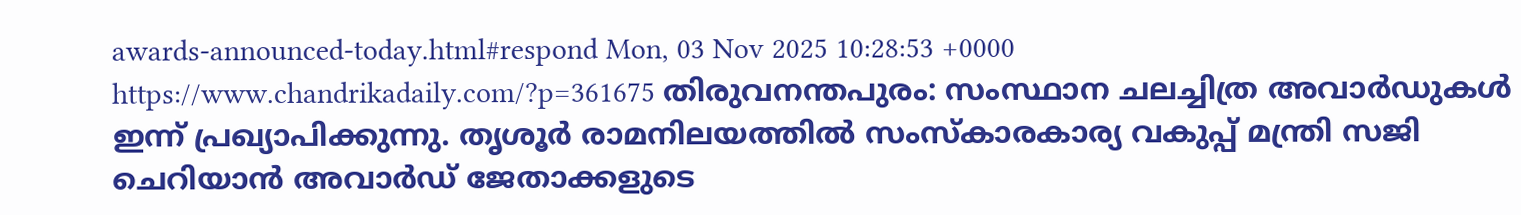awards-announced-today.html#respond Mon, 03 Nov 2025 10:28:53 +0000 https://www.chandrikadaily.com/?p=361675 തിരുവനന്തപുരം: സംസ്ഥാന ചലച്ചിത്ര അവാര്‍ഡുകള്‍ ഇന്ന് പ്രഖ്യാപിക്കുന്നു. തൃശൂര്‍ രാമനിലയത്തില്‍ സംസ്‌കാരകാര്യ വകുപ്പ് മന്ത്രി സജി ചെറിയാന്‍ അവാര്‍ഡ് ജേതാക്കളുടെ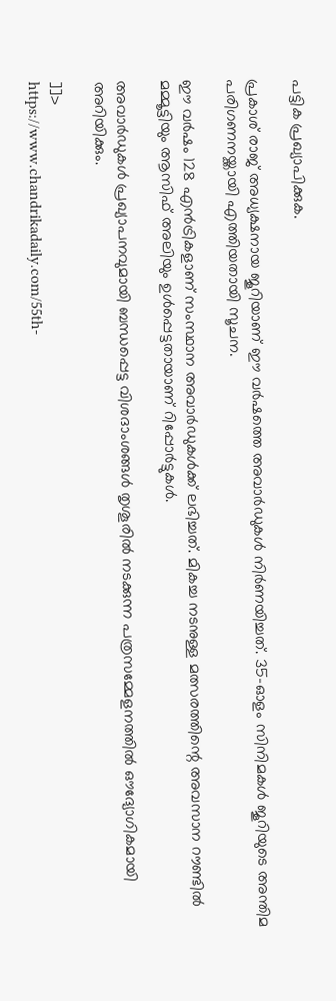പട്ടിക പ്രഖ്യാപിക്കുക.

പ്രകാശ് രാജ് അധ്യക്ഷനായ ജൂറിയാണ് ഈ വര്‍ഷത്തെ അവാര്‍ഡുകള്‍ നിര്‍ണയിച്ചത്. 35-ഓളം സിനിമകള്‍ ജൂറിയുടെ അന്തിമ പരിഗണനയ്ക്കായി എത്തിയതായി സൂചന.

ഈ വര്‍ഷം 128 എന്‍ട്രികളാണ് സംസ്ഥാന അവാര്‍ഡുകള്‍ക്ക് ലഭിച്ചത്. മികച്ച നടനുള്ള മത്സരത്തിന്റെ അവസാന റൗണ്ടില്‍ മമ്മൂട്ടിയും ആസിഫ് അലിയും ഉള്‍പ്പെട്ടതായാണ് റിപ്പോര്‍ട്ടുകള്‍.

അവാര്‍ഡുകള്‍ പ്രഖ്യാപനവുമായി ബന്ധപ്പെട്ട വിശദാംശങ്ങള്‍ തൃശൂരില്‍ നടക്കുന്ന പത്രസമ്മേളനത്തില്‍ ഔദ്യോഗികമായി അറിയിക്കും.

]]>
https://www.chandrikadaily.com/55th-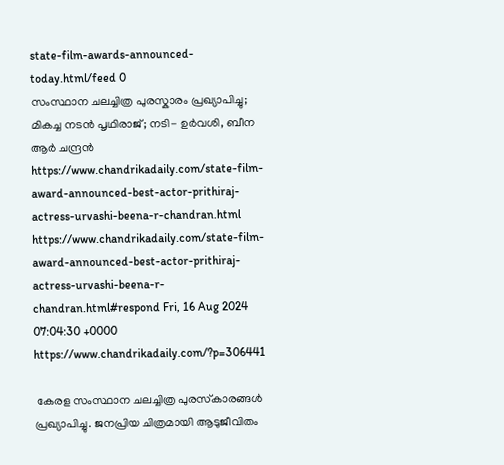state-film-awards-announced-today.html/feed 0
സംസ്ഥാന ചലച്ചിത്ര പുരസ്കാരം പ്രഖ്യാപിച്ചു; മികച്ച നടൻ പൃഥിരാജ്; നടി- ഉർവശി, ബീന ആർ ചന്ദ്രൻ https://www.chandrikadaily.com/state-film-award-announced-best-actor-prithiraj-actress-urvashi-beena-r-chandran.html https://www.chandrikadaily.com/state-film-award-announced-best-actor-prithiraj-actress-urvashi-beena-r-chandran.html#respond Fri, 16 Aug 2024 07:04:30 +0000 https://www.chandrikadaily.com/?p=306441

 കേരള സംസ്ഥാന ചലച്ചിത്ര പുരസ്‌കാരങ്ങൾ പ്രഖ്യാപിച്ചു. ജനപ്രിയ ചിത്രമായി ആടുജീവിതം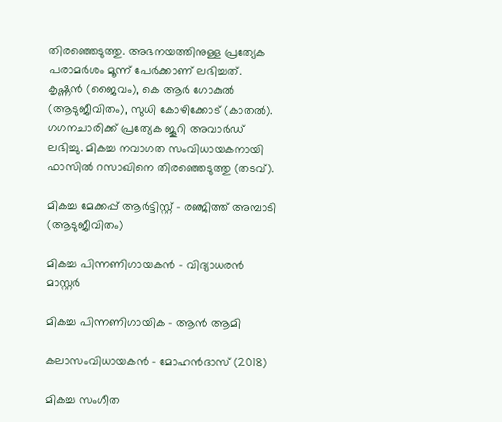തിരഞ്ഞെടുത്തു. അഭനയത്തിനുള്ള പ്രത്യേക പരാമർശം മൂന്ന് പേർക്കാണ് ലഭിച്ചത്. കൃഷ്ണൻ (ജൈവം), കെ ആർ ഗോകുല്‍ (ആടുജീവിതം), സുധി കോഴിക്കോട് (കാതല്‍). ഗഗനചാരിക്ക് പ്രത്യേക ജൂറി അവാർഡ് ലഭിച്ചു. മികച്ച നവാഗത സംവിധായകനായി ഫാസില്‍ റസാഖിനെ തിരഞ്ഞെടുത്തു (തടവ്).

മികച്ച മേക്കപ്പ് ആർട്ടിസ്റ്റ് – രഞ്ജിത്ത് അമ്പാടി (ആടുജീവിതം)

മികച്ച പിന്നണിഗായകൻ – വിദ്യാധരൻ മാസ്റ്റർ

മികച്ച പിന്നണിഗായിക – ആൻ ആമി

കലാസംവിധായകൻ – മോഹൻദാസ് (2018)

മികച്ച സംഗീത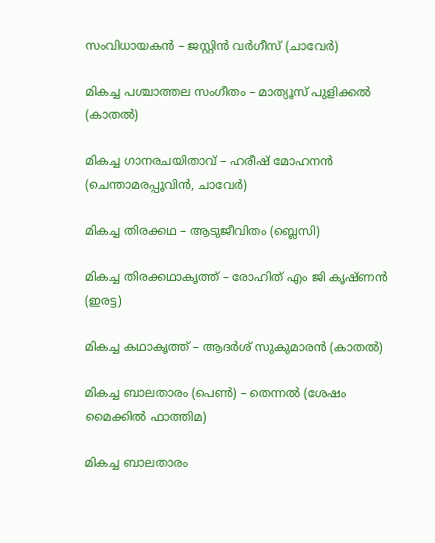സംവിധായകൻ – ജസ്റ്റിൻ വർഗീസ് (ചാവേർ)

മികച്ച പശ്ചാത്തല സംഗീതം – മാത്യൂസ് പുളിക്കല്‍ (കാതല്‍)

മികച്ച ഗാനരചയിതാവ് – ഹരീഷ് മോഹനൻ (ചെന്താമരപ്പൂവിൻ, ചാവേർ)

മികച്ച തിരക്കഥ – ആടുജീവിതം (ബ്ലെസി)

മികച്ച തിരക്കഥാകൃത്ത് – രോഹിത് എം ജി കൃഷ്ണൻ (ഇരട്ട)

മികച്ച കഥാകൃത്ത് – ആദർശ് സുകുമാരൻ (കാതല്‍)

മികച്ച ബാലതാരം (പെണ്‍) – തെന്നല്‍ (ശേഷം മൈക്കില്‍ ഫാത്തിമ)

മികച്ച ബാലതാരം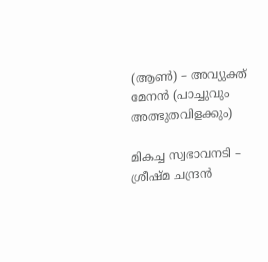(ആണ്‍) – അവ്യുക്ത് മേനൻ (പാച്ചുവും അത്ഭുതവിളക്കും)

മികച്ച സ്വഭാവനടി – ശ്രീഷ്മ ചന്ദ്രൻ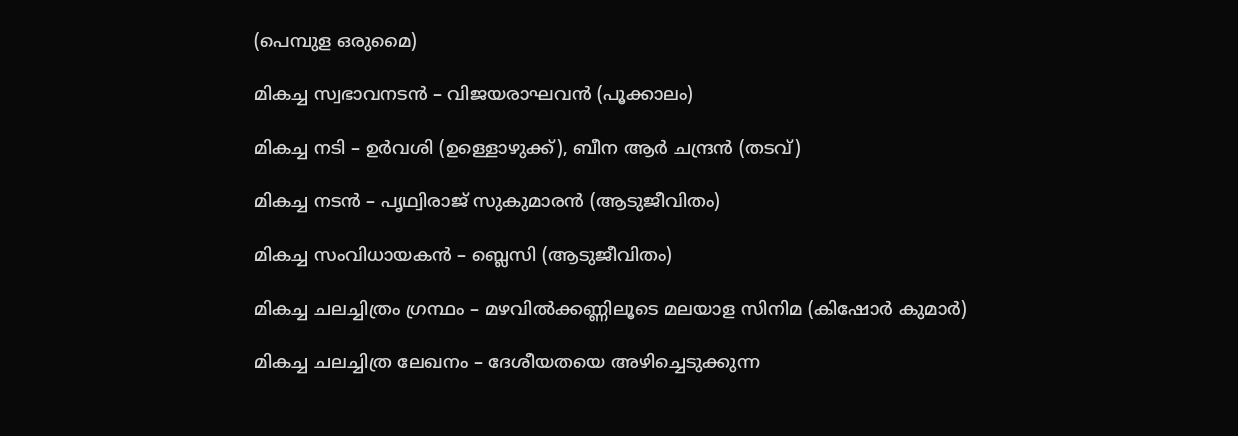(പെമ്പുള ഒരുമൈ)

മികച്ച സ്വഭാവനടൻ – വിജയരാഘവൻ (പൂക്കാലം)

മികച്ച നടി – ഉർവശി (ഉള്ളൊഴുക്ക്), ബീന ആർ ചന്ദ്രൻ (തടവ്)

മികച്ച നടൻ – പൃഥ്വിരാജ് സുകുമാരൻ (ആടുജീവിതം)

മികച്ച സംവിധായകൻ – ബ്ലെസി (ആടുജീവിതം)

മികച്ച ചലച്ചിത്രം ഗ്രന്ഥം – മഴവില്‍ക്കണ്ണിലൂടെ മലയാള സിനിമ (കിഷോർ കുമാർ)

മികച്ച ചലച്ചിത്ര ലേഖനം – ദേശീയതയെ അഴിച്ചെടുക്കുന്ന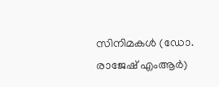സിനിമകള്‍ (ഡോ. രാജേഷ് എംആർ)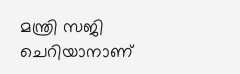മന്ത്രി സജി ചെറിയാനാണ്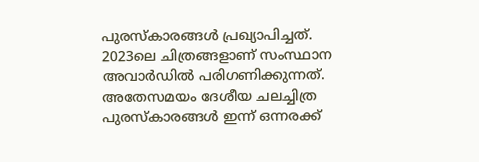പുരസ്‌കാരങ്ങൾ പ്രഖ്യാപിച്ചത്. 2023ലെ ചിത്രങ്ങളാണ് സംസ്ഥാന അവാർഡിൽ പരിഗണിക്കുന്നത്. അതേസമയം ദേശീയ ചലച്ചിത്ര പുരസ്‌കാരങ്ങള്‍ ഇന്ന് ഒന്നരക്ക്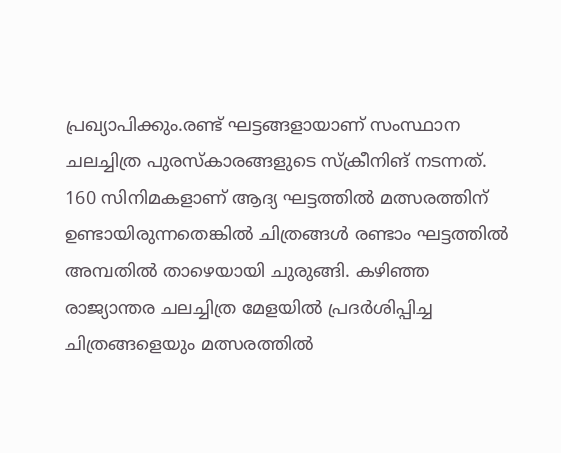പ്രഖ്യാപിക്കും.രണ്ട് ഘട്ടങ്ങളായാണ് സംസ്ഥാന ചലച്ചിത്ര പുരസ്കാരങ്ങളുടെ സ്ക്രീനിങ് നടന്നത്. 160 സിനിമകളാണ് ആദ്യ ഘട്ടത്തില്‍ മത്സരത്തിന് ഉണ്ടായിരുന്നതെങ്കില്‍ ചിത്രങ്ങള്‍ രണ്ടാം ഘട്ടത്തില്‍ അമ്പതില്‍ താഴെയായി ചുരുങ്ങി. കഴിഞ്ഞ രാജ്യാന്തര ചലച്ചിത്ര മേളയില്‍ പ്രദര്‍ശിപ്പിച്ച ചിത്രങ്ങളെയും മത്സരത്തില്‍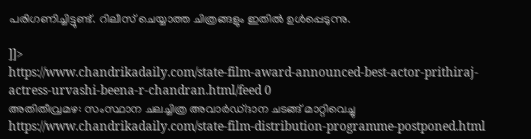പരിഗണിച്ചിട്ടുണ്ട്. റിലീസ് ചെയ്യാത്ത ചിത്രങ്ങളും ഇതിൽ ഉൾപ്പെടുന്നു.

]]>
https://www.chandrikadaily.com/state-film-award-announced-best-actor-prithiraj-actress-urvashi-beena-r-chandran.html/feed 0
അതിതീവ്രമഴ: സംസ്ഥാന ചലച്ചിത്ര അവാര്‍ഡ്ദാന ചടങ്ങ് മാറ്റിവെച്ചു https://www.chandrikadaily.com/state-film-distribution-programme-postponed.html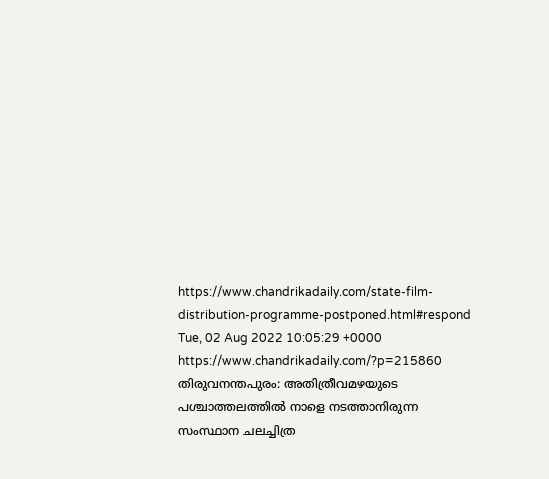https://www.chandrikadaily.com/state-film-distribution-programme-postponed.html#respond Tue, 02 Aug 2022 10:05:29 +0000 https://www.chandrikadaily.com/?p=215860 തിരുവനന്തപുരം: അതിത്രീവമഴയുടെ പശ്ചാത്തലത്തില്‍ നാളെ നടത്താനിരുന്ന സംസ്ഥാന ചലച്ചിത്ര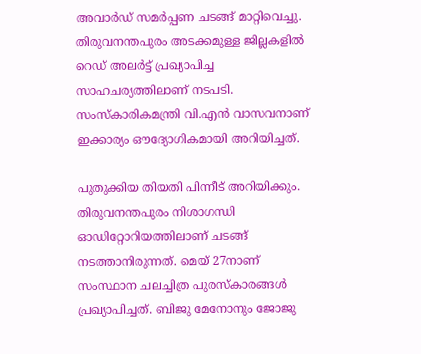അവാര്‍ഡ് സമര്‍പ്പണ ചടങ്ങ് മാറ്റിവെച്ചു. തിരുവനന്തപുരം അടക്കമുള്ള ജില്ലകളില്‍ റെഡ് അലര്‍ട്ട് പ്രഖ്യാപിച്ച സാഹചര്യത്തിലാണ് നടപടി. സംസ്‌കാരികമന്ത്രി വി.എന്‍ വാസവനാണ് ഇക്കാര്യം ഔദ്യോഗികമായി അറിയിച്ചത്.

പുതുക്കിയ തിയതി പിന്നീട് അറിയിക്കും. തിരുവനന്തപുരം നിശാഗന്ധി ഓഡിറ്റോറിയത്തിലാണ് ചടങ്ങ് നടത്താനിരുന്നത്. മെയ് 27നാണ് സംസ്ഥാന ചലച്ചിത്ര പുരസ്‌കാരങ്ങള്‍ പ്രഖ്യാപിച്ചത്. ബിജു മേനോനും ജോജു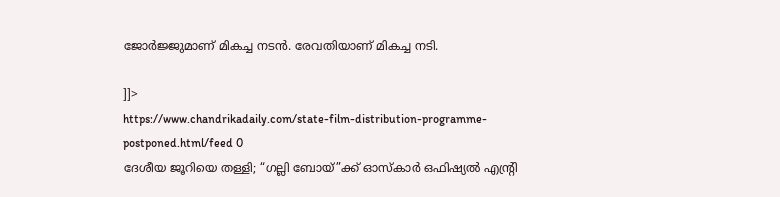ജോര്‍ജ്ജുമാണ് മികച്ച നടന്‍. രേവതിയാണ് മികച്ച നടി.

]]>
https://www.chandrikadaily.com/state-film-distribution-programme-postponed.html/feed 0
ദേശീയ ജൂറിയെ തള്ളി; “ഗല്ലി ബോയ്”ക്ക് ഓസ്‌കാര്‍ ഒഫിഷ്യല്‍ എന്റ്രി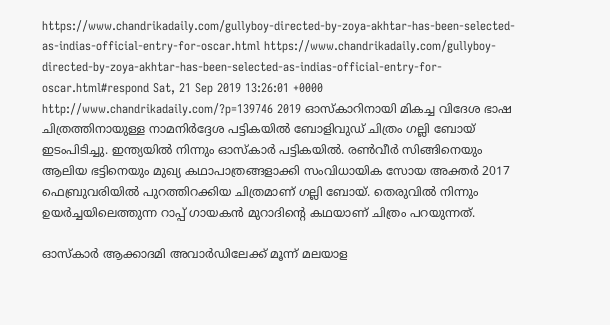https://www.chandrikadaily.com/gullyboy-directed-by-zoya-akhtar-has-been-selected-as-indias-official-entry-for-oscar.html https://www.chandrikadaily.com/gullyboy-directed-by-zoya-akhtar-has-been-selected-as-indias-official-entry-for-oscar.html#respond Sat, 21 Sep 2019 13:26:01 +0000 http://www.chandrikadaily.com/?p=139746 2019 ഓസ്‌കാറിനായി മികച്ച വിദേശ ഭാഷ ചിത്രത്തിനായുള്ള നാമനിര്‍ദ്ദേശ പട്ടികയില്‍ ബോളിവുഡ് ചിത്രം ഗല്ലി ബോയ് ഇടംപിടിച്ചു. ഇന്ത്യയില്‍ നിന്നും ഓസ്‌കാര്‍ പട്ടികയില്‍. രണ്‍വീര്‍ സിങ്ങിനെയും ആലിയ ഭട്ടിനെയും മുഖ്യ കഥാപാത്രങ്ങളാക്കി സംവിധായിക സോയ അക്തര്‍ 2017 ഫെബ്രുവരിയില്‍ പുറത്തിറക്കിയ ചിത്രമാണ് ഗല്ലി ബോയ്. തെരുവില്‍ നിന്നും ഉയര്‍ച്ചയിലെത്തുന്ന റാപ്പ് ഗായകന്‍ മുറാദിന്റെ കഥയാണ് ചിത്രം പറയുന്നത്.

ഓസ്‌കാര്‍ ആക്കാദമി അവാര്‍ഡിലേക്ക് മൂന്ന് മലയാള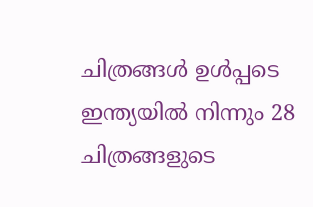ചിത്രങ്ങള്‍ ഉള്‍പ്പടെ ഇന്ത്യയില്‍ നിന്നും 28 ചിത്രങ്ങളുടെ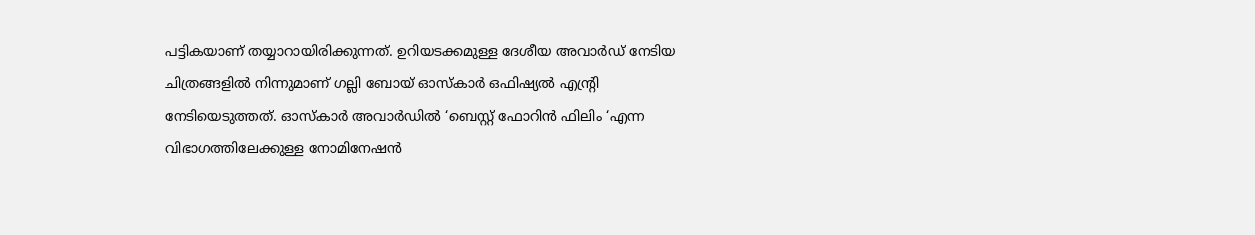പട്ടികയാണ് തയ്യാറായിരിക്കുന്നത്. ഉറിയടക്കമുള്ള ദേശീയ അവാര്‍ഡ് നേടിയ ചിത്രങ്ങളില്‍ നിന്നുമാണ് ഗല്ലി ബോയ് ഓസ്‌കാര്‍ ഒഫിഷ്യല്‍ എന്റ്രി നേടിയെടുത്തത്. ഓസ്‌കാര്‍ അവാര്‍ഡില്‍ ‘ബെസ്റ്റ് ഫോറിന്‍ ഫിലിം ‘എന്ന വിഭാഗത്തിലേക്കുള്ള നോമിനേഷന്‍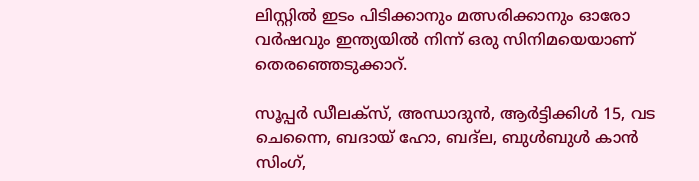ലിസ്റ്റില്‍ ഇടം പിടിക്കാനും മത്സരിക്കാനും ഓരോ വര്‍ഷവും ഇന്ത്യയില്‍ നിന്ന് ഒരു സിനിമയെയാണ് തെരഞ്ഞെടുക്കാറ്.

സൂപ്പര്‍ ഡീലക്‌സ്, അന്ധാദുന്‍, ആര്‍ട്ടിക്കിള്‍ 15, വട ചെന്നൈ, ബദായ് ഹോ, ബദ്‌ല, ബുള്‍ബുള്‍ കാന്‍ സിംഗ്,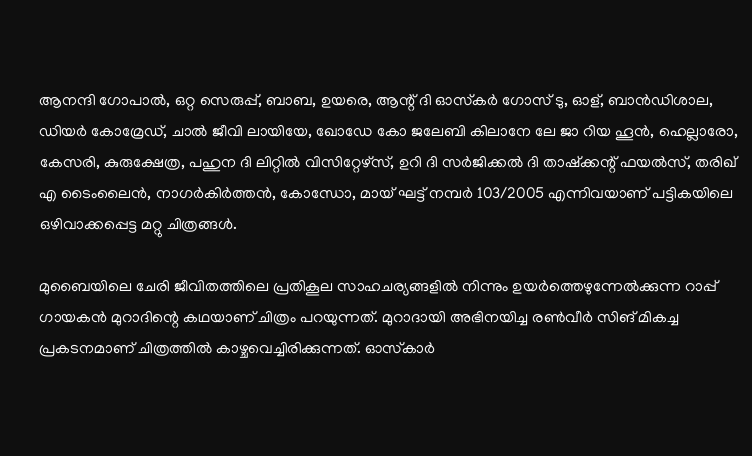ആനന്ദി ഗോപാല്‍, ഒറ്റ സെരുപ്പ്, ബാബ, ഉയരെ, ആന്റ് ദി ഓസ്‌കര്‍ ഗോസ് ടു, ഓള്, ബാന്‍ഡിശാല, ഡിയര്‍ കോമ്രേഡ്, ചാല്‍ ജീവി ലായിയേ, ഖോഡേ കോ ജലേബി കിലാനേ ലേ ജാ റിയ ഹൂന്‍, ഹെല്ലാരോ, കേസരി, കുരുക്ഷേത്ര, പഹുന ദി ലിറ്റില്‍ വിസിറ്റേഴ്‌സ്, ഉറി ദി സര്‍ജിക്കല്‍ ദി താഷ്‌ക്കന്റ് ഫയല്‍സ്, തരിഖ് എ ടൈംലൈന്‍, നാഗര്‍കിര്‍ത്തന്‍, കോന്ധോ, മായ് ഘട്ട് നമ്പര്‍ 103/2005 എന്നിവയാണ് പട്ടികയിലെ ഒഴിവാക്കപ്പെട്ട മറ്റു ചിത്രങ്ങള്‍.

മുബൈയിലെ ചേരി ജീവിതത്തിലെ പ്രതികൂല സാഹചര്യങ്ങളില്‍ നിന്നും ഉയര്‍ത്തെഴുന്നേല്‍ക്കുന്ന റാപ്പ് ഗായകന്‍ മുറാദിന്റെ കഥയാണ് ചിത്രം പറയുന്നത്. മുറാദായി അഭിനയിച്ച രണ്‍വീര്‍ സിങ് മികച്ച പ്രകടനമാണ് ചിത്രത്തില്‍ കാഴ്ചവെച്ചിരിക്കുന്നത്. ഓസ്‌കാര്‍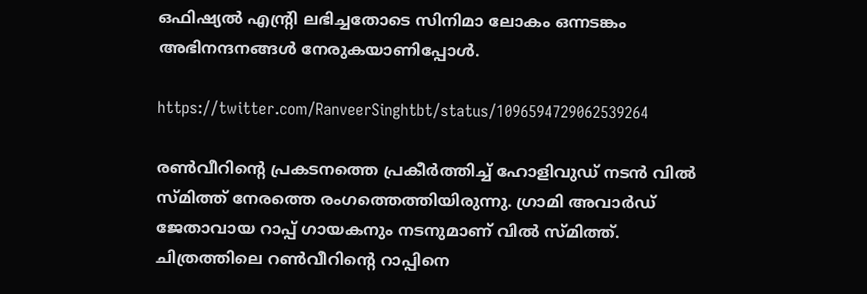ഒഫിഷ്യല്‍ എന്റ്രി ലഭിച്ചതോടെ സിനിമാ ലോകം ഒന്നടങ്കം അഭിനന്ദനങ്ങള്‍ നേരുകയാണിപ്പോള്‍.

https://twitter.com/RanveerSinghtbt/status/1096594729062539264

രണ്‍വീറിന്റെ പ്രകടനത്തെ പ്രകീര്‍ത്തിച്ച് ഹോളിവുഡ് നടന്‍ വില്‍ സ്മിത്ത് നേരത്തെ രംഗത്തെത്തിയിരുന്നു. ഗ്രാമി അവാര്‍ഡ് ജേതാവായ റാപ്പ് ഗായകനും നടനുമാണ് വില്‍ സ്മിത്ത്. ചിത്രത്തിലെ റണ്‍വീറിന്റെ റാപ്പിനെ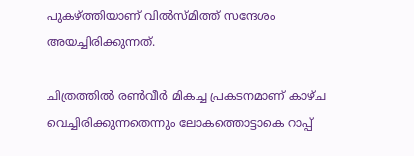പുകഴ്ത്തിയാണ് വില്‍സ്മിത്ത് സന്ദേശം അയച്ചിരിക്കുന്നത്.

ചിത്രത്തില്‍ രണ്‍വീര്‍ മികച്ച പ്രകടനമാണ് കാഴ്ച വെച്ചിരിക്കുന്നതെന്നും ലോകത്തൊട്ടാകെ റാപ്പ്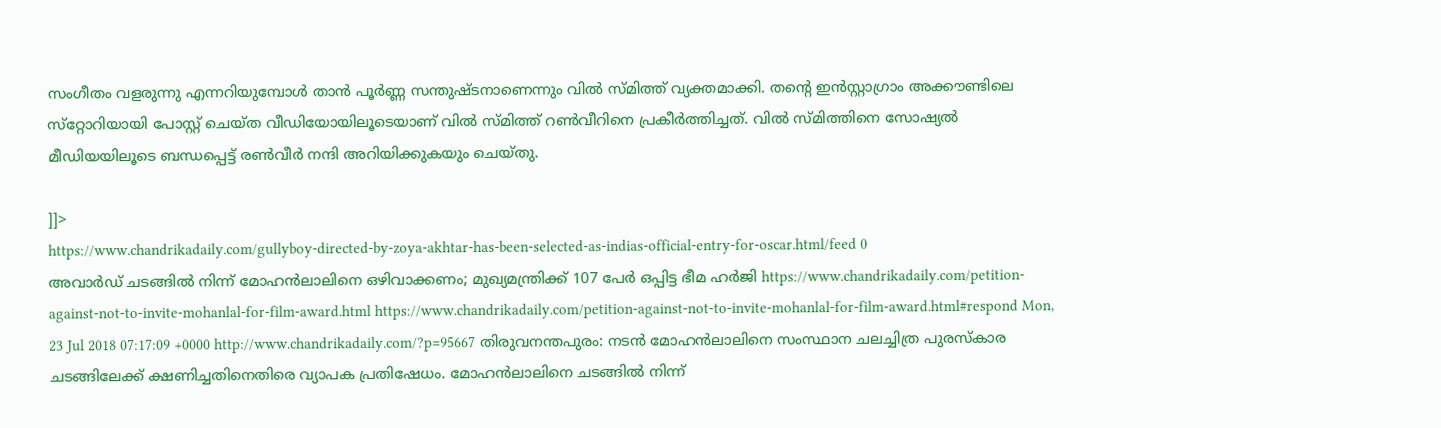സംഗീതം വളരുന്നു എന്നറിയുമ്പോള്‍ താന്‍ പൂര്‍ണ്ണ സന്തുഷ്ടനാണെന്നും വില്‍ സ്മിത്ത് വ്യക്തമാക്കി. തന്റെ ഇന്‍സ്റ്റാഗ്രാം അക്കൗണ്ടിലെ സ്‌റ്റോറിയായി പോസ്റ്റ് ചെയ്ത വീഡിയോയിലൂടെയാണ് വില്‍ സ്മിത്ത് റണ്‍വീറിനെ പ്രകീര്‍ത്തിച്ചത്. വില്‍ സ്മിത്തിനെ സോഷ്യല്‍ മീഡിയയിലൂടെ ബന്ധപ്പെട്ട് രണ്‍വീര്‍ നന്ദി അറിയിക്കുകയും ചെയ്തു.

]]>
https://www.chandrikadaily.com/gullyboy-directed-by-zoya-akhtar-has-been-selected-as-indias-official-entry-for-oscar.html/feed 0
അവാര്‍ഡ് ചടങ്ങില്‍ നിന്ന് മോഹന്‍ലാലിനെ ഒഴിവാക്കണം; മുഖ്യമന്ത്രിക്ക് 107 പേര്‍ ഒപ്പിട്ട ഭീമ ഹര്‍ജി https://www.chandrikadaily.com/petition-against-not-to-invite-mohanlal-for-film-award.html https://www.chandrikadaily.com/petition-against-not-to-invite-mohanlal-for-film-award.html#respond Mon, 23 Jul 2018 07:17:09 +0000 http://www.chandrikadaily.com/?p=95667 തിരുവനന്തപുരം: നടന്‍ മോഹന്‍ലാലിനെ സംസ്ഥാന ചലച്ചിത്ര പുരസ്‌കാര ചടങ്ങിലേക്ക് ക്ഷണിച്ചതിനെതിരെ വ്യാപക പ്രതിഷേധം. മോഹന്‍ലാലിനെ ചടങ്ങില്‍ നിന്ന്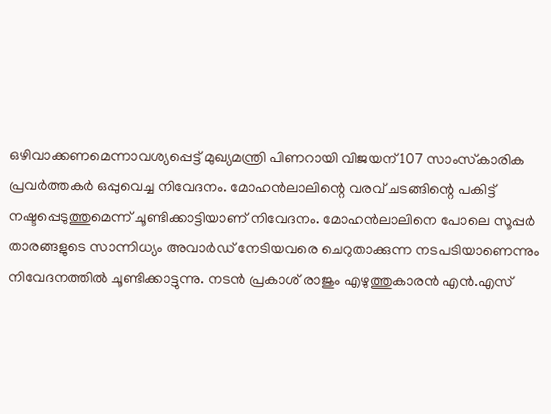ഒഴിവാക്കണമെന്നാവശ്യപ്പെട്ട് മുഖ്യമന്ത്രി പിണറായി വിജയന് 107 സാംസ്‌കാരിക പ്രവര്‍ത്തകര്‍ ഒപ്പുവെച്ച നിവേദനം. മോഹന്‍ലാലിന്റെ വരവ് ചടങ്ങിന്റെ പകിട്ട് നഷ്ടപ്പെടുത്തുമെന്ന് ചൂണ്ടിക്കാട്ടിയാണ് നിവേദനം. മോഹന്‍ലാലിനെ പോലെ സൂപ്പര്‍ താരങ്ങളുടെ സാന്നിധ്യം അവാര്‍ഡ് നേടിയവരെ ചെറുതാക്കുന്ന നടപടിയാണെന്നും നിവേദനത്തില്‍ ചൂണ്ടിക്കാട്ടുന്നു. നടന്‍ പ്രകാശ് രാജും എഴുത്തുകാരന്‍ എന്‍.എസ്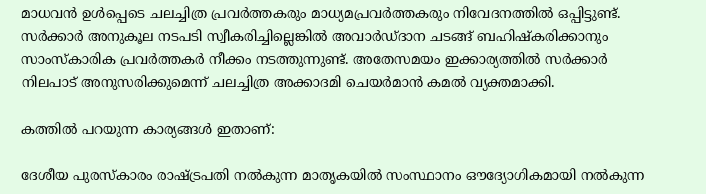മാധവന്‍ ഉള്‍പ്പെടെ ചലച്ചിത്ര പ്രവര്‍ത്തകരും മാധ്യമപ്രവര്‍ത്തകരും നിവേദനത്തില്‍ ഒപ്പിട്ടുണ്ട്. സര്‍ക്കാര്‍ അനുകൂല നടപടി സ്വീകരിച്ചില്ലെങ്കില്‍ അവാര്‍ഡ്ദാന ചടങ്ങ് ബഹിഷ്‌കരിക്കാനും സാംസ്‌കാരിക പ്രവര്‍ത്തകര്‍ നീക്കം നടത്തുന്നുണ്ട്. അതേസമയം ഇക്കാര്യത്തില്‍ സര്‍ക്കാര്‍ നിലപാട് അനുസരിക്കുമെന്ന് ചലച്ചിത്ര അക്കാദമി ചെയര്‍മാന്‍ കമല്‍ വ്യക്തമാക്കി.

കത്തില്‍ പറയുന്ന കാര്യങ്ങള്‍ ഇതാണ്:

ദേശീയ പുരസ്‌കാരം രാഷ്ട്രപതി നല്‍കുന്ന മാതൃകയില്‍ സംസ്ഥാനം ഔദ്യോഗികമായി നല്‍കുന്ന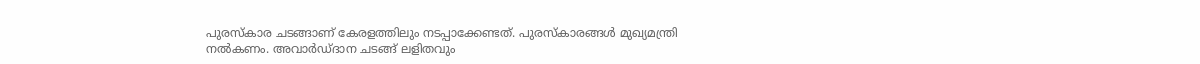പുരസ്‌കാര ചടങ്ങാണ് കേരളത്തിലും നടപ്പാക്കേണ്ടത്. പുരസ്‌കാരങ്ങള്‍ മുഖ്യമന്ത്രി നല്‍കണം. അവാര്‍ഡ്ദാന ചടങ്ങ് ലളിതവും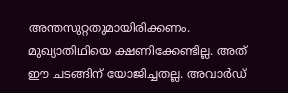അന്തസുറ്റതുമായിരിക്കണം. മുഖ്യാതിഥിയെ ക്ഷണിക്കേണ്ടില്ല. അത് ഈ ചടങ്ങിന് യോജിച്ചതല്ല. അവാര്‍ഡ്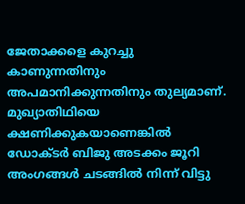ജേതാക്കളെ കുറച്ചു കാണുന്നതിനും അപമാനിക്കുന്നതിനും തുല്യമാണ്. മുഖ്യാതിഥിയെ ക്ഷണിക്കുകയാണെങ്കില്‍ ഡോക്ടര്‍ ബിജു അടക്കം ജൂറി അംഗങ്ങള്‍ ചടങ്ങില്‍ നിന്ന് വിട്ടു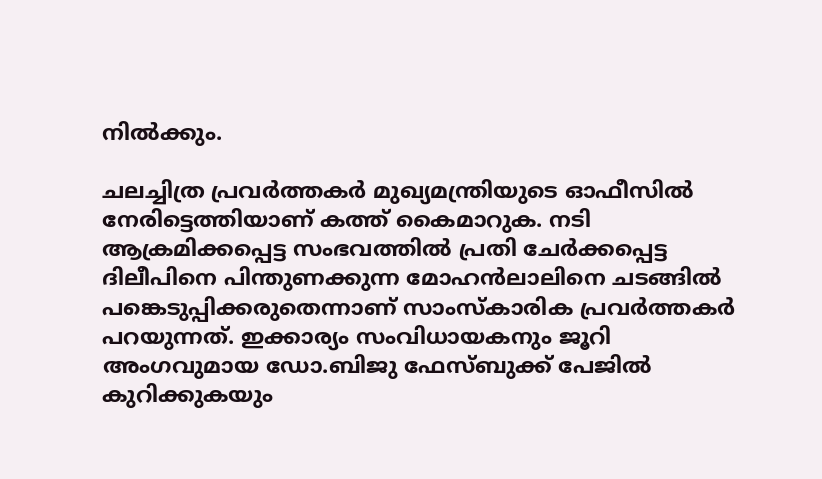നില്‍ക്കും.

ചലച്ചിത്ര പ്രവര്‍ത്തകര്‍ മുഖ്യമന്ത്രിയുടെ ഓഫീസില്‍ നേരിട്ടെത്തിയാണ് കത്ത് കൈമാറുക. നടി ആക്രമിക്കപ്പെട്ട സംഭവത്തില്‍ പ്രതി ചേര്‍ക്കപ്പെട്ട ദിലീപിനെ പിന്തുണക്കുന്ന മോഹന്‍ലാലിനെ ചടങ്ങില്‍ പങ്കെടുപ്പിക്കരുതെന്നാണ് സാംസ്‌കാരിക പ്രവര്‍ത്തകര്‍ പറയുന്നത്. ഇക്കാര്യം സംവിധായകനും ജൂറി അംഗവുമായ ഡോ.ബിജു ഫേസ്ബുക്ക് പേജില്‍ കുറിക്കുകയും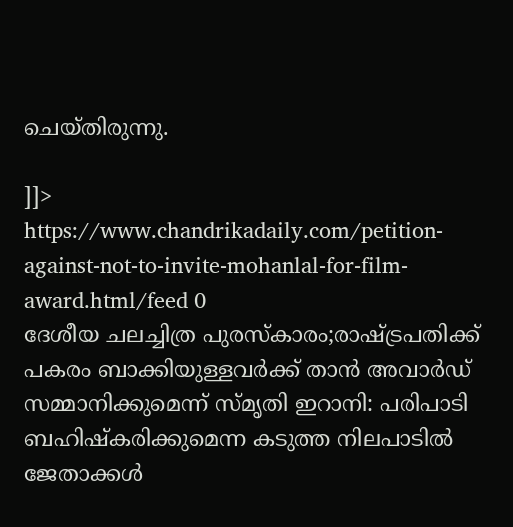ചെയ്തിരുന്നു.

]]>
https://www.chandrikadaily.com/petition-against-not-to-invite-mohanlal-for-film-award.html/feed 0
ദേശീയ ചലച്ചിത്ര പുരസ്‌കാരം;രാഷ്ട്രപതിക്ക് പകരം ബാക്കിയുള്ളവര്‍ക്ക് താന്‍ അവാര്‍ഡ് സമ്മാനിക്കുമെന്ന് സ്മൃതി ഇറാനി: പരിപാടി ബഹിഷ്‌കരിക്കുമെന്ന കടുത്ത നിലപാടില്‍ ജേതാക്കള്‍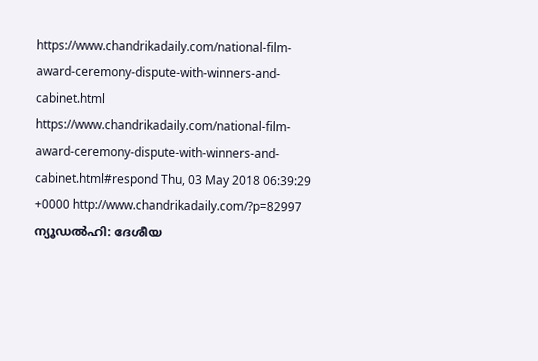https://www.chandrikadaily.com/national-film-award-ceremony-dispute-with-winners-and-cabinet.html https://www.chandrikadaily.com/national-film-award-ceremony-dispute-with-winners-and-cabinet.html#respond Thu, 03 May 2018 06:39:29 +0000 http://www.chandrikadaily.com/?p=82997 ന്യൂഡല്‍ഹി: ദേശീയ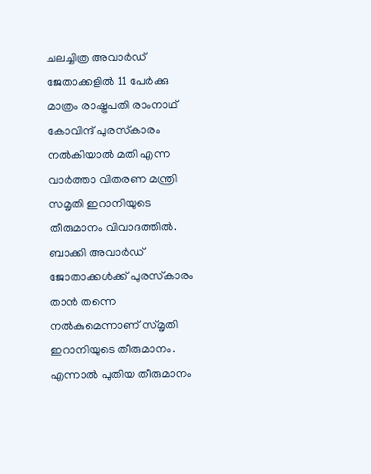ചലച്ചിത്ര അവാര്‍ഡ് ജേതാക്കളില്‍ 11 പേര്‍ക്കു മാത്രം രാഷ്ട്രപതി രാംനാഥ് കോവിന്ദ് പുരസ്‌കാരം നല്‍കിയാല്‍ മതി എന്ന വാര്‍ത്താ വിതരണ മന്ത്രി സമൃതി ഇറാനിയുടെ തീരുമാനം വിവാദത്തില്‍. ബാക്കി അവാര്‍ഡ് ജോതാക്കള്‍ക്ക് പുരസ്‌കാരം താന്‍ തന്നെ നല്‍കുമെന്നാണ് സ്മൃതി ഇറാനിയുടെ തീരുമാനം. എന്നാല്‍ പുതിയ തീരുമാനം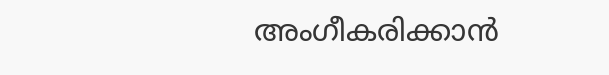അംഗീകരിക്കാന്‍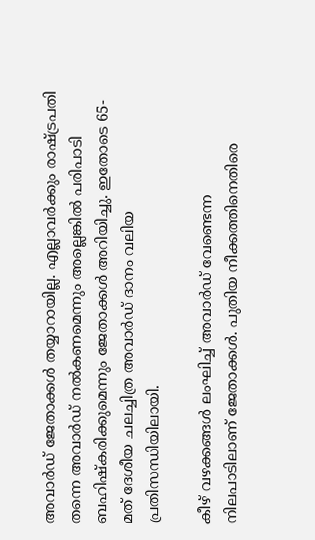അവാര്‍ഡ് ജേതാക്കള്‍ തയ്യാറായില്ല. എല്ലാവര്‍ക്കും രാഷ്ട്രപതി തന്നെ അവാര്‍ഡ് നല്‍കണമെന്നും അല്ലെങ്കില്‍ പരിപാടി ബഹിഷ്‌കരിക്കുമെന്നും ജേതാക്കള്‍ അറിയിച്ചു. ഇതോടെ 65-മത് ദേശീയ ചലച്ചിത്ര അവാര്‍ഡ് ദാനം വലിയ പ്രതിസന്ധിയിലായി.

കീഴ് വഴക്കങ്ങള്‍ ലംഘിച്ച് അവാര്‍ഡ് വേണ്ടെന്ന നിലപാടിലാണ് ജേതാക്കള്‍. പുതിയ നീക്കത്തിനെതിരെ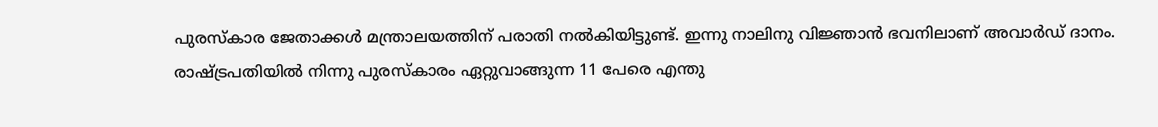പുരസ്‌കാര ജേതാക്കള്‍ മന്ത്രാലയത്തിന് പരാതി നല്‍കിയിട്ടുണ്ട്. ഇന്നു നാലിനു വിജ്ഞാന്‍ ഭവനിലാണ് അവാര്‍ഡ് ദാനം. രാഷ്ട്രപതിയില്‍ നിന്നു പുരസ്‌കാരം ഏറ്റുവാങ്ങുന്ന 11 പേരെ എന്തു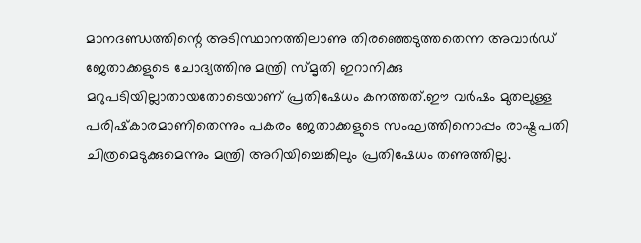മാനദണ്ഡത്തിന്റെ അടിസ്ഥാനത്തിലാണു തിരഞ്ഞെടുത്തതെന്ന അവാര്‍ഡ് ജേതാക്കളുടെ ചോദ്യത്തിനു മന്ത്രി സ്മൃതി ഇറാനിക്കു മറുപടിയില്ലാതായതോടെയാണ് പ്രതിഷേധം കനത്തത്.ഈ വര്‍ഷം മുതലുള്ള പരിഷ്‌കാരമാണിതെന്നും പകരം ജേതാക്കളുടെ സംഘത്തിനൊപ്പം രാഷ്ട്രപതി ചിത്രമെടുക്കുമെന്നും മന്ത്രി അറിയിച്ചെങ്കിലും പ്രതിഷേധം തണുത്തില്ല.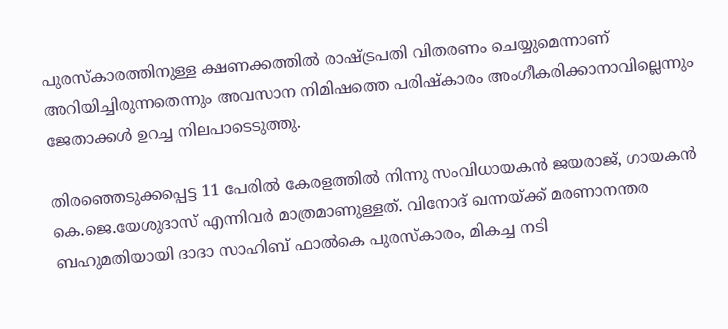പുരസ്‌കാരത്തിനുള്ള ക്ഷണക്കത്തില്‍ രാഷ്ട്രപതി വിതരണം ചെയ്യുമെന്നാണ് അറിയിച്ചിരുന്നതെന്നും അവസാന നിമിഷത്തെ പരിഷ്‌കാരം അംഗീകരിക്കാനാവില്ലെന്നും ജേതാക്കള്‍ ഉറച്ച നിലപാടെടുത്തു.

തിരഞ്ഞെടുക്കപ്പെട്ട 11 പേരില്‍ കേരളത്തില്‍ നിന്നു സംവിധായകന്‍ ജയരാജ്, ഗായകന്‍ കെ.ജെ.യേശുദാസ് എന്നിവര്‍ മാത്രമാണുള്ളത്. വിനോദ് ഖന്നയ്ക്ക് മരണാനന്തര ബഹുമതിയായി ദാദാ സാഹിബ് ഫാല്‍കെ പുരസ്‌കാരം, മികച്ച നടി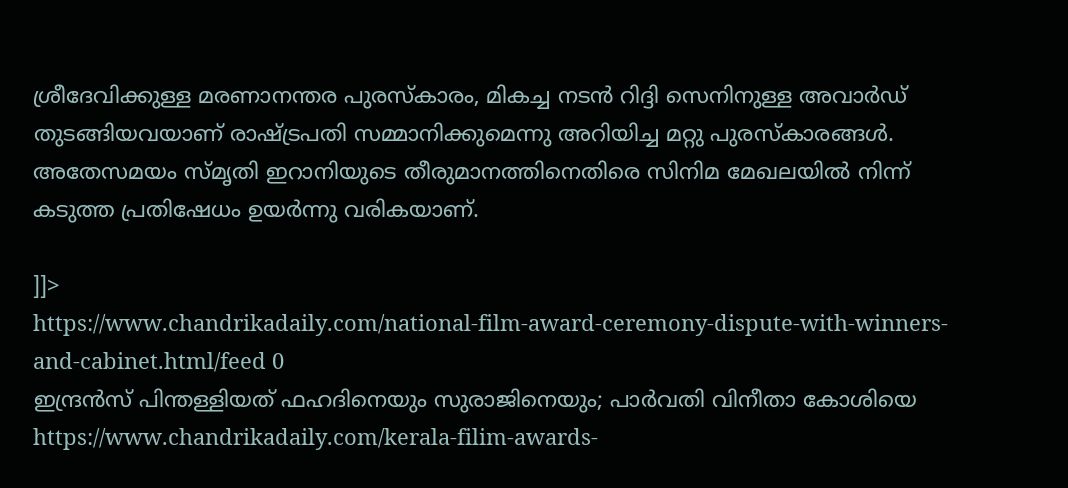ശ്രീദേവിക്കുള്ള മരണാനന്തര പുരസ്‌കാരം, മികച്ച നടന്‍ റിദ്ദി സെനിനുള്ള അവാര്‍ഡ് തുടങ്ങിയവയാണ് രാഷ്ട്രപതി സമ്മാനിക്കുമെന്നു അറിയിച്ച മറ്റു പുരസ്‌കാരങ്ങള്‍. അതേസമയം സ്മൃതി ഇറാനിയുടെ തീരുമാനത്തിനെതിരെ സിനിമ മേഖലയില്‍ നിന്ന് കടുത്ത പ്രതിഷേധം ഉയര്‍ന്നു വരികയാണ്.

]]>
https://www.chandrikadaily.com/national-film-award-ceremony-dispute-with-winners-and-cabinet.html/feed 0
ഇന്ദ്രന്‍സ് പിന്തള്ളിയത് ഫഹദിനെയും സുരാജിനെയും; പാര്‍വതി വിനീതാ കോശിയെ https://www.chandrikadaily.com/kerala-filim-awards-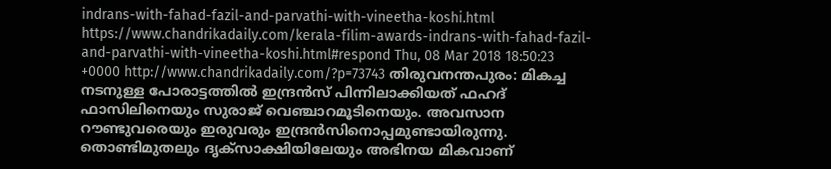indrans-with-fahad-fazil-and-parvathi-with-vineetha-koshi.html https://www.chandrikadaily.com/kerala-filim-awards-indrans-with-fahad-fazil-and-parvathi-with-vineetha-koshi.html#respond Thu, 08 Mar 2018 18:50:23 +0000 http://www.chandrikadaily.com/?p=73743 തിരുവനന്തപുരം: മികച്ച നടനുള്ള പോരാട്ടത്തില്‍ ഇന്ദ്രന്‍സ് പിന്നിലാക്കിയത് ഫഹദ് ഫാസിലിനെയും സുരാജ് വെഞ്ചാറമൂടിനെയും. അവസാന റൗണ്ടുവരെയും ഇരുവരും ഇന്ദ്രന്‍സിനൊപ്പമുണ്ടായിരുന്നു. തൊണ്ടിമുതലും ദൃക്‌സാക്ഷിയിലേയും അഭിനയ മികവാണ്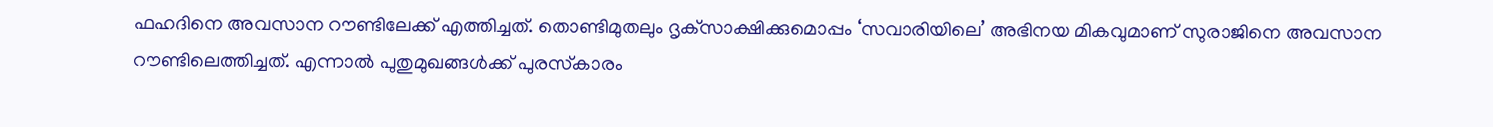ഫഹദിനെ അവസാന റൗണ്ടിലേക്ക് എത്തിച്ചത്. തൊണ്ടിമുതലും ദൃക്‌സാക്ഷിക്കുമൊപ്പം ‘സവാരിയിലെ’ അഭിനയ മികവുമാണ് സുരാജിനെ അവസാന റൗണ്ടിലെത്തിച്ചത്. എന്നാല്‍ പുതുമുഖങ്ങള്‍ക്ക് പുരസ്‌കാരം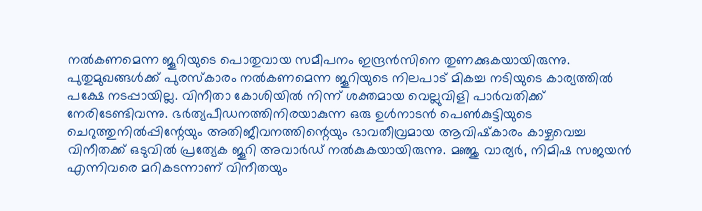നല്‍കണമെന്ന ജൂറിയുടെ പൊതുവായ സമീപനം ഇന്ദ്രന്‍സിനെ തുണക്കുകയായിരുന്നു.
പുതുമുഖങ്ങള്‍ക്ക് പുരസ്‌കാരം നല്‍കണമെന്ന ജൂറിയുടെ നിലപാട് മികച്ച നടിയുടെ കാര്യത്തില്‍ പക്ഷേ നടപ്പായില്ല. വിനീതാ കോശിയില്‍ നിന്ന് ശക്തമായ വെല്ലുവിളി പാര്‍വതിക്ക് നേരിടേണ്ടിവന്നു. ഭര്‍ത്യപീഡനത്തിനിരയാകുന്ന ഒരു ഉള്‍നാടന്‍ പെണ്‍കുട്ടിയുടെ ചെറുത്തുനില്‍പ്പിന്റേയും അതിജീവനത്തിന്റെയും ഭാവതീവ്രമായ ആവിഷ്‌കാരം കാഴ്ചവെച്ച വിനീതക്ക് ഒടുവില്‍ പ്രത്യേക ജൂറി അവാര്‍ഡ് നല്‍കുകയായിരുന്നു. മഞ്ജു വാര്യര്‍, നിമിഷ സജയന്‍ എന്നിവരെ മറികടന്നാണ് വിനീതയും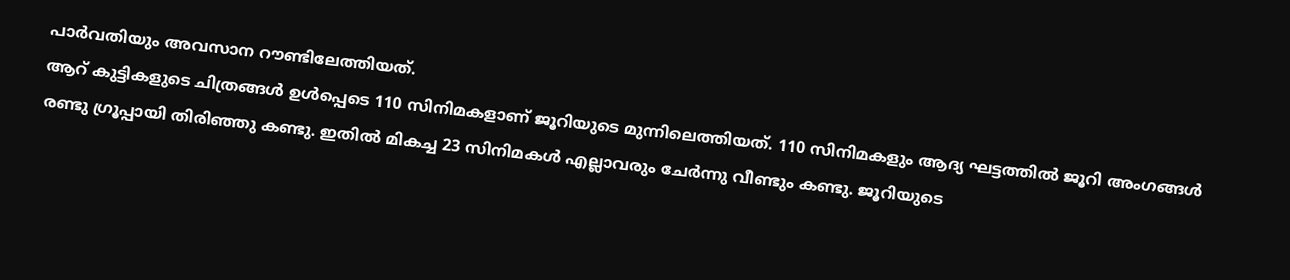പാര്‍വതിയും അവസാന റൗണ്ടിലേത്തിയത്.
ആറ് കുട്ടികളുടെ ചിത്രങ്ങള്‍ ഉള്‍പ്പെടെ 110 സിനിമകളാണ് ജൂറിയുടെ മുന്നിലെത്തിയത്. 110 സിനിമകളും ആദ്യ ഘട്ടത്തില്‍ ജൂറി അംഗങ്ങള്‍ രണ്ടു ഗ്രൂപ്പായി തിരിഞ്ഞു കണ്ടു. ഇതില്‍ മികച്ച 23 സിനിമകള്‍ എല്ലാവരും ചേര്‍ന്നു വീണ്ടും കണ്ടു. ജൂറിയുടെ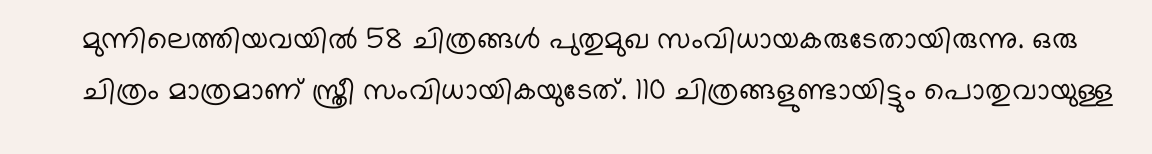മുന്നിലെത്തിയവയില്‍ 58 ചിത്രങ്ങള്‍ പുതുമുഖ സംവിധായകരുടേതായിരുന്നു. ഒരു ചിത്രം മാത്രമാണ് സ്ത്രീ സംവിധായികയുടേത്. 110 ചിത്രങ്ങളുണ്ടായിട്ടും പൊതുവായുള്ള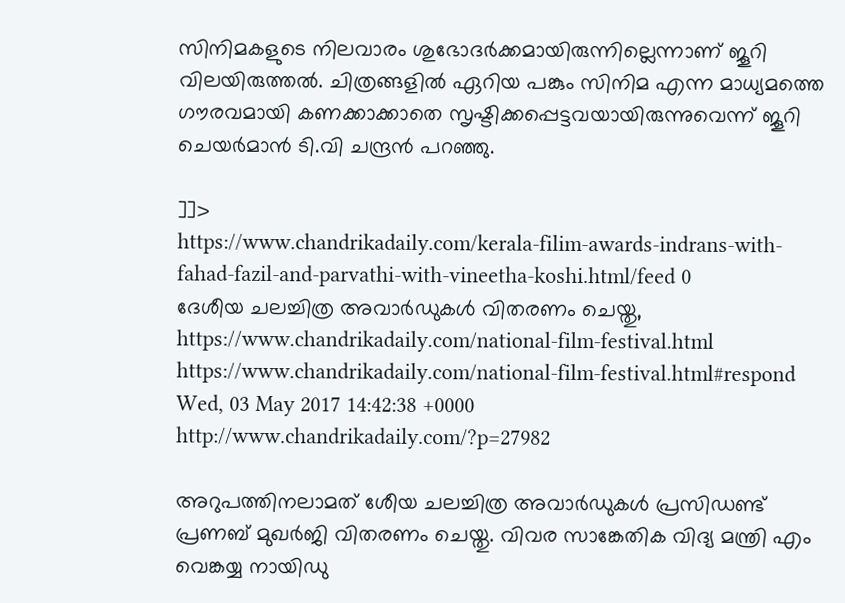സിനിമകളുടെ നിലവാരം ശുഭോദര്‍ക്കമായിരുന്നില്ലെന്നാണ് ജൂറി വിലയിരുത്തല്‍. ചിത്രങ്ങളില്‍ ഏറിയ പങ്കും സിനിമ എന്ന മാധ്യമത്തെ ഗൗരവമായി കണക്കാക്കാതെ സൃഷ്ടിക്കപ്പെട്ടവയായിരുന്നുവെന്ന് ജൂറി ചെയര്‍മാന്‍ ടി.വി ചന്ദ്രന്‍ പറഞ്ഞു.

]]>
https://www.chandrikadaily.com/kerala-filim-awards-indrans-with-fahad-fazil-and-parvathi-with-vineetha-koshi.html/feed 0
ദേശീയ ചലച്ചിത്ര അവാര്‍ഡുകള്‍ വിതരണം ചെയ്തു, https://www.chandrikadaily.com/national-film-festival.html https://www.chandrikadaily.com/national-film-festival.html#respond Wed, 03 May 2017 14:42:38 +0000 http://www.chandrikadaily.com/?p=27982

അറുപത്തിനലാമത് ശേീയ ചലച്ചിത്ര അവാര്‍ഡുകള്‍ പ്രസിഡണ്ട് പ്രണബ് മുഖര്‍ജി വിതരണം ചെയ്തു. വിവര സാങ്കേതിക വിദ്യ മന്ത്രി എം വെങ്കയ്യ നായിഡു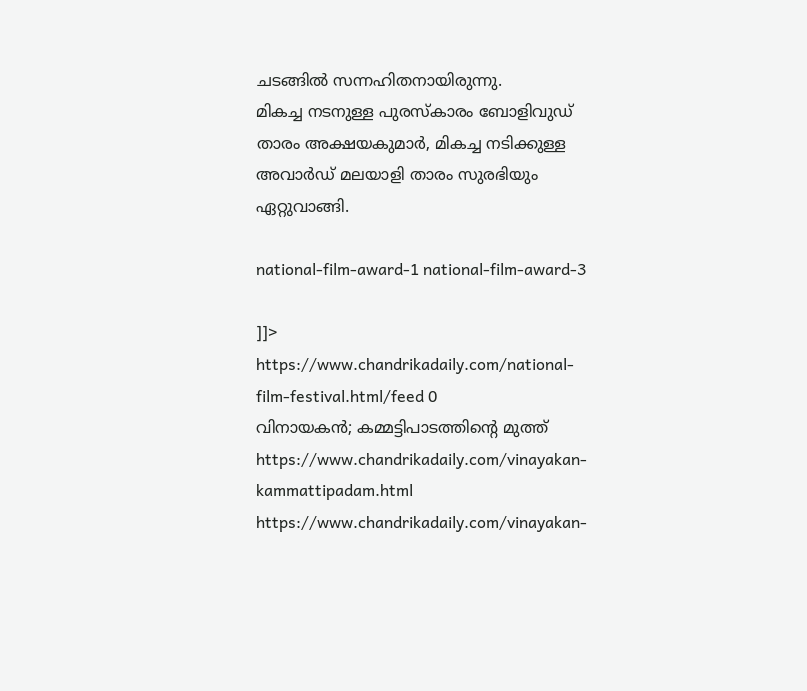ചടങ്ങില്‍ സന്നഹിതനായിരുന്നു.
മികച്ച നടനുള്ള പുരസ്‌കാരം ബോളിവുഡ് താരം അക്ഷയകുമാര്‍, മികച്ച നടിക്കുള്ള അവാര്‍ഡ് മലയാളി താരം സുരഭിയും ഏറ്റുവാങ്ങി.

national-film-award-1 national-film-award-3

]]>
https://www.chandrikadaily.com/national-film-festival.html/feed 0
വിനായകന്‍; കമ്മട്ടിപാടത്തിന്റെ മുത്ത് https://www.chandrikadaily.com/vinayakan-kammattipadam.html https://www.chandrikadaily.com/vinayakan-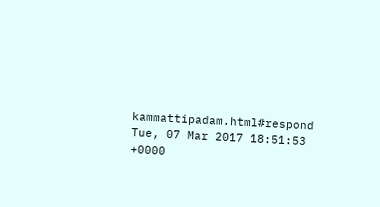kammattipadam.html#respond Tue, 07 Mar 2017 18:51:53 +0000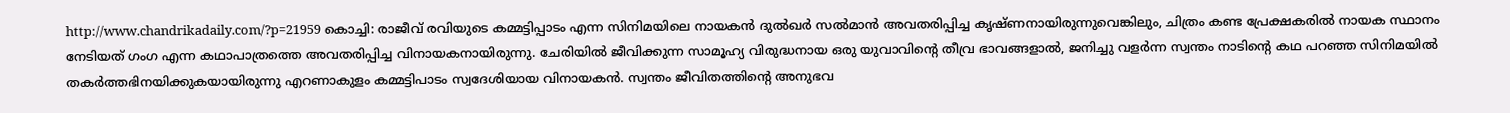http://www.chandrikadaily.com/?p=21959 കൊച്ചി: രാജീവ് രവിയുടെ കമ്മട്ടിപ്പാടം എന്ന സിനിമയിലെ നായകന്‍ ദുല്‍ഖര്‍ സല്‍മാന്‍ അവതരിപ്പിച്ച കൃഷ്ണനായിരുന്നുവെങ്കിലും, ചിത്രം കണ്ട പ്രേക്ഷകരില്‍ നായക സ്ഥാനം നേടിയത് ഗംഗ എന്ന കഥാപാത്രത്തെ അവതരിപ്പിച്ച വിനായകനായിരുന്നു. ചേരിയില്‍ ജീവിക്കുന്ന സാമൂഹ്യ വിരുദ്ധനായ ഒരു യുവാവിന്റെ തീവ്ര ഭാവങ്ങളാല്‍, ജനിച്ചു വളര്‍ന്ന സ്വന്തം നാടിന്റെ കഥ പറഞ്ഞ സിനിമയില്‍ തകര്‍ത്തഭിനയിക്കുകയായിരുന്നു എറണാകുളം കമ്മട്ടിപാടം സ്വദേശിയായ വിനായകന്‍. സ്വന്തം ജീവിതത്തിന്റെ അനുഭവ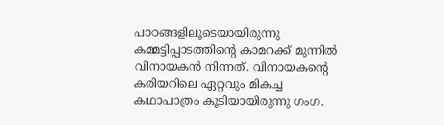പാഠങ്ങളിലൂടെയായിരുന്നു കമ്മട്ടിപ്പാടത്തിന്റെ കാമറക്ക് മുന്നില്‍ വിനായകന്‍ നിന്നത്. വിനായകന്റെ കരിയറിലെ ഏറ്റവും മികച്ച കഥാപാത്രം കൂടിയായിരുന്നു ഗംഗ.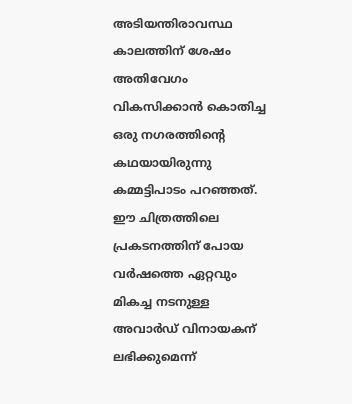അടിയന്തിരാവസ്ഥ കാലത്തിന് ശേഷം അതിവേഗം വികസിക്കാന്‍ കൊതിച്ച ഒരു നഗരത്തിന്റെ കഥയായിരുന്നു കമ്മട്ടിപാടം പറഞ്ഞത്. ഈ ചിത്രത്തിലെ പ്രകടനത്തിന് പോയ വര്‍ഷത്തെ ഏറ്റവും മികച്ച നടനുള്ള അവാര്‍ഡ് വിനായകന് ലഭിക്കുമെന്ന്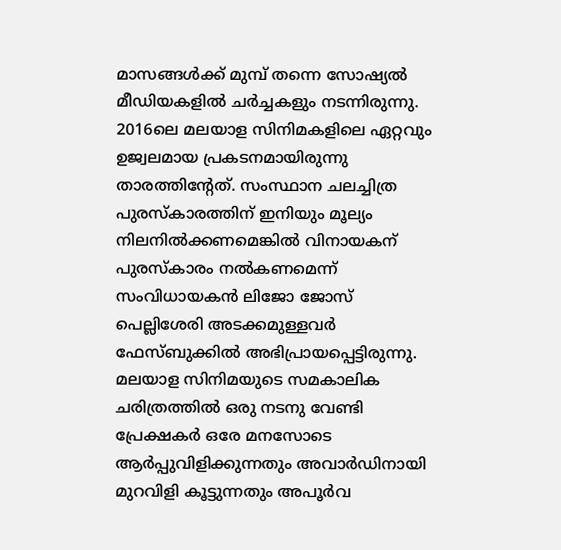മാസങ്ങള്‍ക്ക് മുമ്പ് തന്നെ സോഷ്യല്‍ മീഡിയകളില്‍ ചര്‍ച്ചകളും നടന്നിരുന്നു. 2016ലെ മലയാള സിനിമകളിലെ ഏറ്റവും ഉജ്വലമായ പ്രകടനമായിരുന്നു താരത്തിന്റേത്. സംസ്ഥാന ചലച്ചിത്ര പുരസ്‌കാരത്തിന് ഇനിയും മൂല്യം നിലനില്‍ക്കണമെങ്കില്‍ വിനായകന് പുരസ്‌കാരം നല്‍കണമെന്ന് സംവിധായകന്‍ ലിജോ ജോസ് പെല്ലിശേരി അടക്കമുള്ളവര്‍ ഫേസ്ബുക്കില്‍ അഭിപ്രായപ്പെട്ടിരുന്നു. മലയാള സിനിമയുടെ സമകാലിക ചരിത്രത്തില്‍ ഒരു നടനു വേണ്ടി പ്രേക്ഷകര്‍ ഒരേ മനസോടെ ആര്‍പ്പുവിളിക്കുന്നതും അവാര്‍ഡിനായി മുറവിളി കൂട്ടുന്നതും അപൂര്‍വ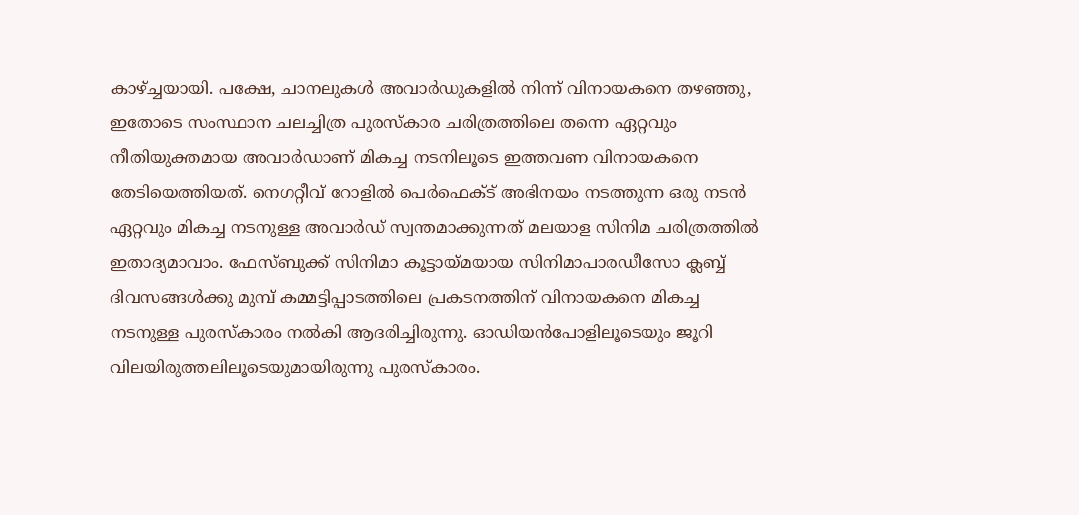കാഴ്ച്ചയായി. പക്ഷേ, ചാനലുകള്‍ അവാര്‍ഡുകളില്‍ നിന്ന് വിനായകനെ തഴഞ്ഞു, ഇതോടെ സംസ്ഥാന ചലച്ചിത്ര പുരസ്‌കാര ചരിത്രത്തിലെ തന്നെ ഏറ്റവും നീതിയുക്തമായ അവാര്‍ഡാണ് മികച്ച നടനിലൂടെ ഇത്തവണ വിനായകനെ തേടിയെത്തിയത്. നെഗറ്റീവ് റോളില്‍ പെര്‍ഫെക്ട് അഭിനയം നടത്തുന്ന ഒരു നടന്‍ ഏറ്റവും മികച്ച നടനുള്ള അവാര്‍ഡ് സ്വന്തമാക്കുന്നത് മലയാള സിനിമ ചരിത്രത്തില്‍ ഇതാദ്യമാവാം. ഫേസ്ബുക്ക് സിനിമാ കൂട്ടായ്മയായ സിനിമാപാരഡീസോ ക്ലബ്ബ് ദിവസങ്ങള്‍ക്കു മുമ്പ് കമ്മട്ടിപ്പാടത്തിലെ പ്രകടനത്തിന് വിനായകനെ മികച്ച നടനുള്ള പുരസ്‌കാരം നല്‍കി ആദരിച്ചിരുന്നു. ഓഡിയന്‍പോളിലൂടെയും ജൂറി വിലയിരുത്തലിലൂടെയുമായിരുന്നു പുരസ്‌കാരം.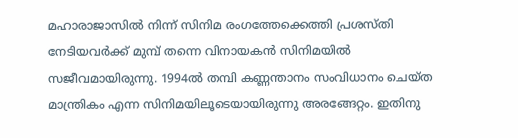മഹാരാജാസില്‍ നിന്ന് സിനിമ രംഗത്തേക്കെത്തി പ്രശസ്തി നേടിയവര്‍ക്ക് മുമ്പ് തന്നെ വിനായകന്‍ സിനിമയില്‍ സജീവമായിരുന്നു. 1994ല്‍ തമ്പി കണ്ണന്താനം സംവിധാനം ചെയ്ത മാന്ത്രികം എന്ന സിനിമയിലൂടെയായിരുന്നു അരങ്ങേറ്റം. ഇതിനു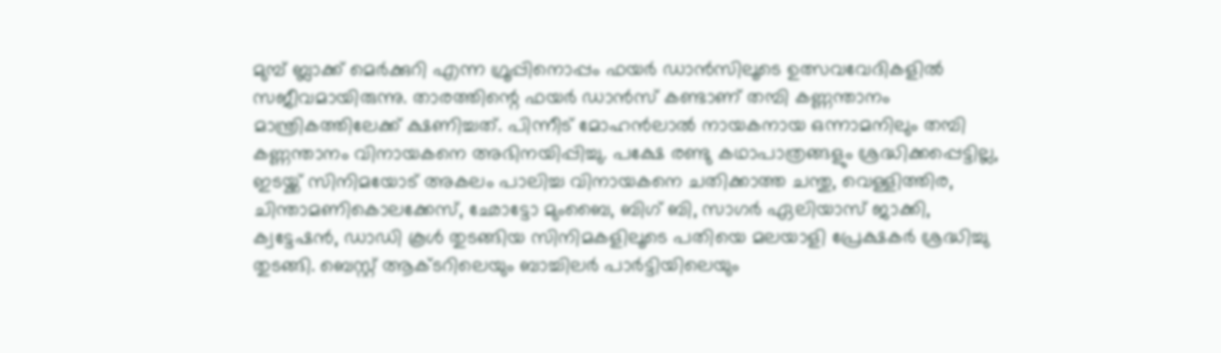മുമ്പ് ബ്ലാക്ക് മെര്‍ക്കുറി എന്ന ഗ്രൂപ്പിനൊപ്പം ഫയര്‍ ഡാന്‍സിലൂടെ ഉത്സവവേദികളില്‍ സജീവമായിരുന്നു. താരത്തിന്റെ ഫയര്‍ ഡാന്‍സ് കണ്ടാണ് തമ്പി കണ്ണന്താനം മാന്ത്രികത്തിലേക്ക് ക്ഷണിച്ചത്. പിന്നീട് മോഹന്‍ലാല്‍ നായകനായ ഒന്നാമനിലും തമ്പി കണ്ണന്താനം വിനായകനെ അഭിനയിപ്പിച്ചു. പക്ഷേ രണ്ടു കഥാപാത്രങ്ങളും ശ്രദ്ധിക്കപ്പെട്ടില്ല,
ഇടയ്ക്ക് സിനിമയോട് അകലം പാലിച്ച വിനായകനെ ചതിക്കാത്ത ചന്തു, വെള്ളിത്തിര, ചിന്താമണികൊലക്കേസ്, ഛോട്ടോ മുംബൈ, ബിഗ് ബി, സാഗര്‍ ഏലിയാസ് ജാക്കി, ക്വട്ടേഷന്‍, ഡാഡി കൂള്‍ തുടങ്ങിയ സിനിമകളിലൂടെ പതിയെ മലയാളി പ്രേക്ഷകര്‍ ശ്രദ്ധിച്ചു തുടങ്ങി. ബെസ്റ്റ് ആക്ടറിലെയും ബാച്ചിലര്‍ പാര്‍ട്ടിയിലെയും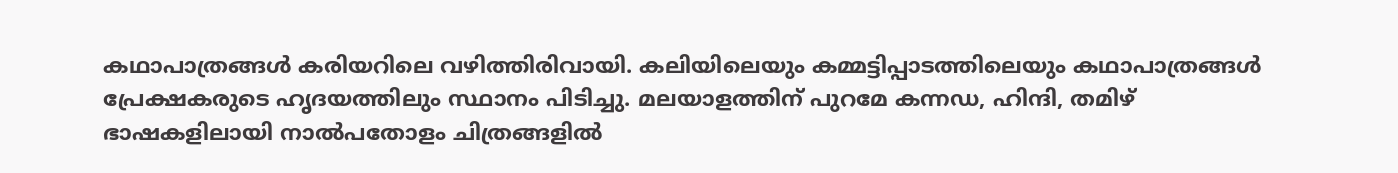കഥാപാത്രങ്ങള്‍ കരിയറിലെ വഴിത്തിരിവായി. കലിയിലെയും കമ്മട്ടിപ്പാടത്തിലെയും കഥാപാത്രങ്ങള്‍ പ്രേക്ഷകരുടെ ഹൃദയത്തിലും സ്ഥാനം പിടിച്ചു. മലയാളത്തിന് പുറമേ കന്നഡ, ഹിന്ദി, തമിഴ് ഭാഷകളിലായി നാല്‍പതോളം ചിത്രങ്ങളില്‍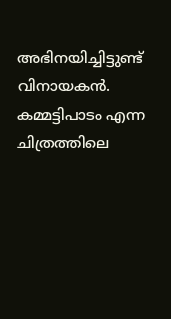അഭിനയിച്ചിട്ടുണ്ട് വിനായകന്‍. കമ്മട്ടിപാടം എന്ന ചിത്രത്തിലെ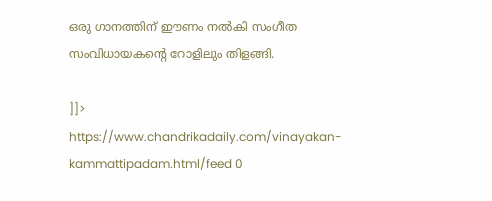ഒരു ഗാനത്തിന് ഈണം നല്‍കി സംഗീത സംവിധായകന്റെ റോളിലും തിളങ്ങി.

]]>
https://www.chandrikadaily.com/vinayakan-kammattipadam.html/feed 0